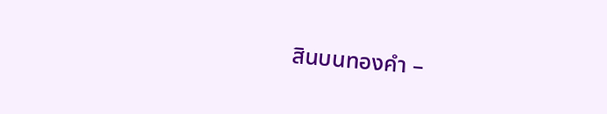สินบนทองคำ –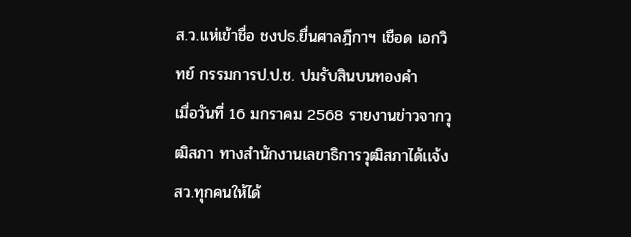ส.ว.แห่เข้าชื่อ ชงปธ.ยื่นศาลฎีกาฯ เชือด เอกวิทย์ กรรมการป.ป.ช. ปมรับสินบนทองคำ
เมื่อวันที่ 16 มกราคม 2568 รายงานข่าวจากวุฒิสภา ทางสำนักงานเลขาธิการวุฒิสภาได้เเจ้งสว.ทุกคนให้ได้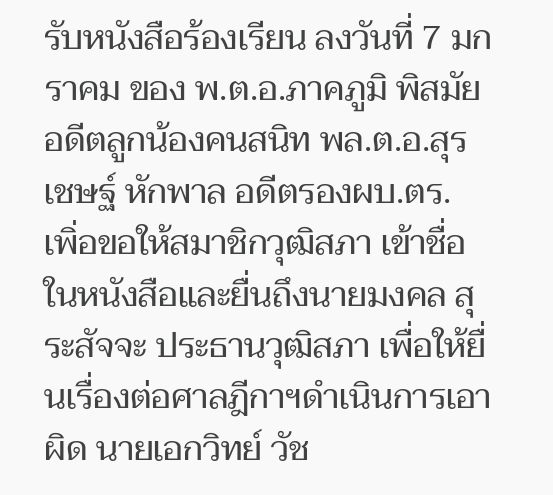รับหนังสือร้องเรียน ลงวันที่ 7 มกราคม ของ พ.ต.อ.ภาคภูมิ พิสมัย อดีตลูกน้องคนสนิท พล.ต.อ.สุรเชษฐ์ หักพาล อดีตรองผบ.ตร. เพิ่อขอให้สมาชิกวุฒิสภา เข้าชื่อในหนังสือเเละยื่นถึงนายมงคล สุระสัจจะ ประธานวุฒิสภา เพื่อให้ยื่นเรื่องต่อศาลฎีกาฯดำเนินการเอาผิด นายเอกวิทย์ วัช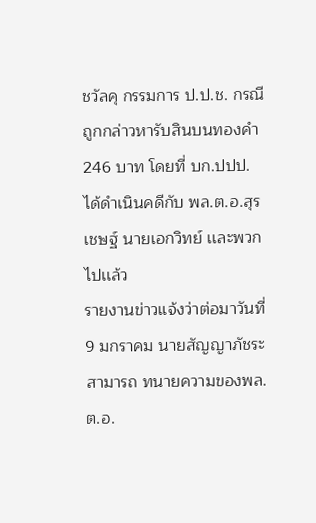ชวัลคุ กรรมการ ป.ป.ช. กรณีถูกกล่าวหารับสินบนทองคำ 246 บาท โดยที่ บก.ปปป. ได้ดำเนินคดีกับ พล.ต.อ.สุรเชษฐ์ นายเอกวิทย์ เเละพวกไปเเล้ว
รายงานข่าวแจ้งว่าต่อมาวันที่ 9 มกราคม นายสัญญาภัชระ สามารถ ทนายความของพล.ต.อ.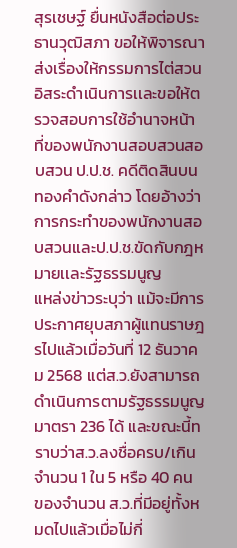สุรเชษฐ์ ยื่นหนังสือต่อประธานวุฒิสภา ขอให้พิจารณาส่งเรื่องให้กรรมการไต่สวนอิสระดำเนินการเเละขอให้ตรวจสอบการใช้อำนาจหน้าที่ของพนักงานสอบสวนสอบสวน ป.ป.ช. คดีติดสินบนทองคำดังกล่าว โดยอ้างว่าการกระทำของพนักงานสอบสวนเเละป.ป.ช.ขัดกับกฎหมายเเละรัฐธรรมนูญ
แหล่งข่าวระบุว่า แม้จะมีการประกาศยุบสภาผู้แทนราษฎรไปแล้วเมื่อวันที่ 12 ธันวาคม 2568 แต่ส.ว.ยังสามารถดำเนินการตามรัฐธรรมนูญ มาตรา 236 ได้ และขณะนี้ทราบว่าส.ว.ลงชื่อครบ/เกินจำนวน 1 ใน 5 หรือ 40 คน ของจำนวน ส.ว.ที่มีอยู่ทั้งหมดไปแล้วเมื่อไม่กี่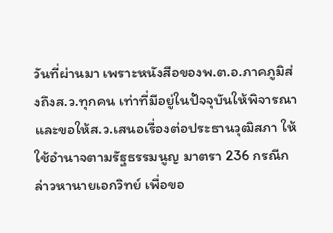วันที่ผ่านมา เพราะหนังสือของพ.ต.อ.ภาคภูมิส่งถึงส.ว.ทุกคน เท่าที่มีอยู่ในปัจจุบันให้พิจารณา และขอให้ส.ว.เสนอเรื่องต่อประธานวุฒิสภา ให้ใช้อำนาจตามรัฐธรรมนูญ มาตรา 236 กรณีกล่าวหานายเอกวิทย์ เพื่อขอ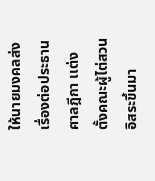ให้นายมงคลส่งเรื่องต่อประธานศาลฎีกา เเต่งตั้งคณะผู้ไต่สวนอิสระขึ้นมา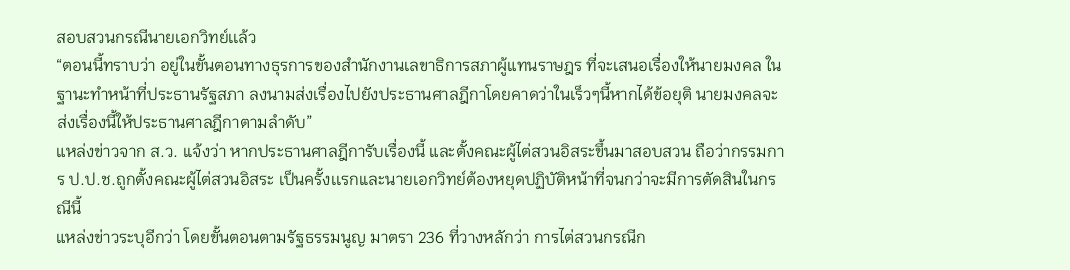สอบสวนกรณีนายเอกวิทย์เเล้ว
“ตอนนี้ทราบว่า อยู่ในขั้นตอนทางธุรการของสำนักงานเลขาธิการสภาผู้แทนราษฎร ที่จะเสนอเรื่องให้นายมงคล ในฐานะทำหน้าที่ประธานรัฐสภา ลงนามส่งเรื่องไปยังประธานศาลฎีกาโดยคาดว่าในเร็วๆนี้หากได้ข้อยุติ นายมงคลจะส่งเรื่องนี้ให้ประธานศาลฎีกาตามลำดับ”
แหล่งข่าวจาก ส.ว. เเจ้งว่า หากประธานศาลฎีการับเรื่องนี้ และตั้งคณะผู้ไต่สวนอิสระขึ้นมาสอบสวน ถือว่ากรรมการ ป.ป.ช.ถูกตั้งคณะผู้ไต่สวนอิสระ เป็นครั้งเเรกเเละนายเอกวิทย์ต้องหยุดปฏิบัติหน้าที่จนกว่าจะมีการตัดสินในกรณีนี้
แหล่งข่าวระบุอีกว่า โดยขั้นตอนตามรัฐธรรมนูญ มาตรา 236 ที่วางหลักว่า การไต่สวนกรณีก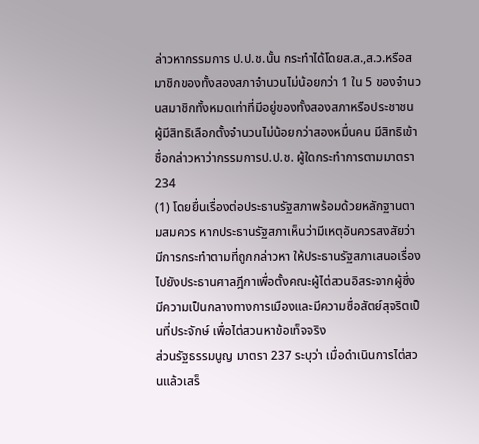ล่าวหากรรมการ ป.ป.ช.นั้น กระทำได้โดยส.ส.,ส.ว.หรือสมาชิกของทั้งสองสภาจํานวนไม่น้อยกว่า 1 ใน 5 ของจํานวนสมาชิกทั้งหมดเท่าที่มีอยู่ของทั้งสองสภาหรือประชาชนผู้มีสิทธิเลือกตั้งจํานวนไม่น้อยกว่าสองหมื่นคน มีสิทธิเข้าชื่อกล่าวหาว่ากรรมการป.ป.ช. ผู้ใดกระทําการตามมาตรา 234
(1) โดยยื่นเรื่องต่อประธานรัฐสภาพร้อมด้วยหลักฐานตามสมควร หากประธานรัฐสภาเห็นว่ามีเหตุอันควรสงสัยว่ามีการกระทําตามที่ถูกกล่าวหา ให้ประธานรัฐสภาเสนอเรื่องไปยังประธานศาลฎีกาเพื่อตั้งคณะผู้ไต่สวนอิสระจากผู้ซึ่งมีความเป็นกลางทางการเมืองและมีความซื่อสัตย์สุจริตเป็นที่ประจักษ์ เพื่อไต่สวนหาข้อเท็จจริง
ส่วนรัฐธรรมนูญ มาตรา 237 ระบุว่า เมื่อดําเนินการไต่สวนแล้วเสร็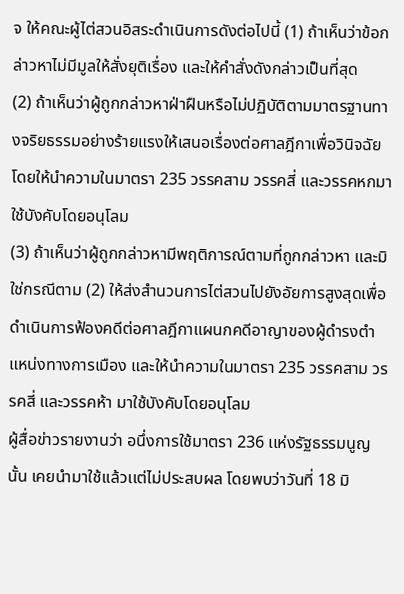จ ให้คณะผู้ไต่สวนอิสระดําเนินการดังต่อไปนี้ (1) ถ้าเห็นว่าข้อกล่าวหาไม่มีมูลให้สั่งยุติเรื่อง และให้คําสั่งดังกล่าวเป็นที่สุด
(2) ถ้าเห็นว่าผู้ถูกกล่าวหาฝ่าฝืนหรือไม่ปฏิบัติตามมาตรฐานทางจริยธรรมอย่างร้ายแรงให้เสนอเรื่องต่อศาลฎีกาเพื่อวินิจฉัย โดยให้นําความในมาตรา 235 วรรคสาม วรรคสี่ และวรรคหกมาใช้บังคับโดยอนุโลม
(3) ถ้าเห็นว่าผู้ถูกกล่าวหามีพฤติการณ์ตามที่ถูกกล่าวหา และมิใช่กรณีตาม (2) ให้ส่งสํานวนการไต่สวนไปยังอัยการสูงสุดเพื่อดําเนินการฟ้องคดีต่อศาลฎีกาแผนกคดีอาญาของผู้ดํารงตําแหน่งทางการเมือง และให้นําความในมาตรา 235 วรรคสาม วรรคสี่ และวรรคห้า มาใช้บังคับโดยอนุโลม
ผู้สื่อข่าวรายงานว่า อนึ่งการใช้มาตรา 236 เเห่งรัฐธรรมนูญนั้น เคยนำมาใช้เเล้วเเต่ไม่ประสบผล โดยพบว่าวันที่ 18 มิ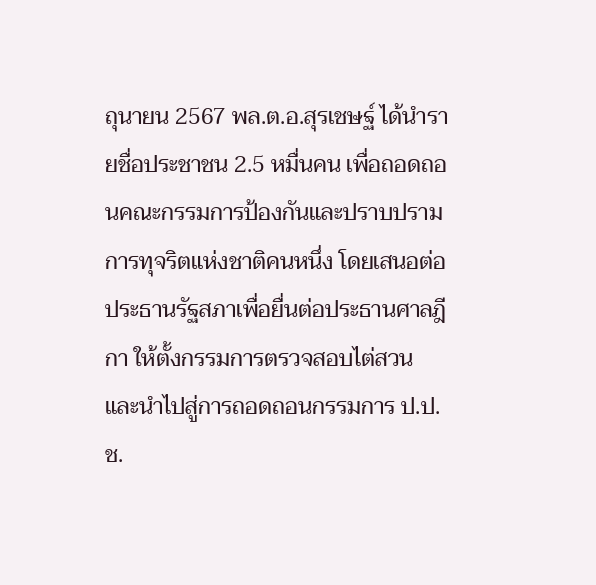ถุนายน 2567 พล.ต.อ.สุรเชษฐ์ ได้นำรายชื่อประชาชน 2.5 หมื่นคน เพื่อถอดถอนคณะกรรมการป้องกันและปราบปรามการทุจริตแห่งชาติคนหนึ่ง โดยเสนอต่อประธานรัฐสภาเพื่อยื่นต่อประธานศาลฎีกา ให้ตั้งกรรมการตรวจสอบไต่สวน และนำไปสู่การถอดถอนกรรมการ ป.ป.ช.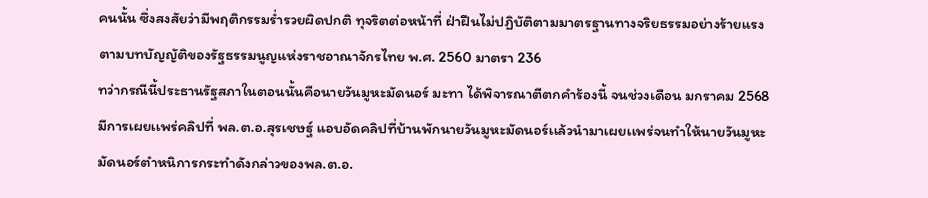คนนั้น ซึ่งสงสัยว่ามีพฤติกรรมร่ำรวยผิดปกติ ทุจริตต่อหน้าที่ ฝ่าฝืนไม่ปฏิบัติตามมาตรฐานทางจริยธรรมอย่างร้ายแรง ตามบทบัญญัติของรัฐธรรมนูญแห่งราชอาณาจักรไทย พ.ศ. 2560 มาตรา 236
ทว่ากรณีนี้ประธานรัฐสภาในตอนนั้นคือนายวันมูหะมัดนอร์ มะทา ได้พิจารณาตีตกคำร้องนี้ จนช่วงเดือน มกราคม 2568 มีการเผยเเพร่คลิปที่ พล.ต.อ.สุรเชษฐ์ แอบอัดคลิปที่บ้านพักนายวันมูหะมัดนอร์เเล้วนำมาเผยเเพร่จนทำให้นายวันมูหะมัดนอร์ตำหนิการกระทำดังกล่าวของพล.ต.อ.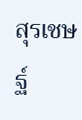สุรเชษฐ์